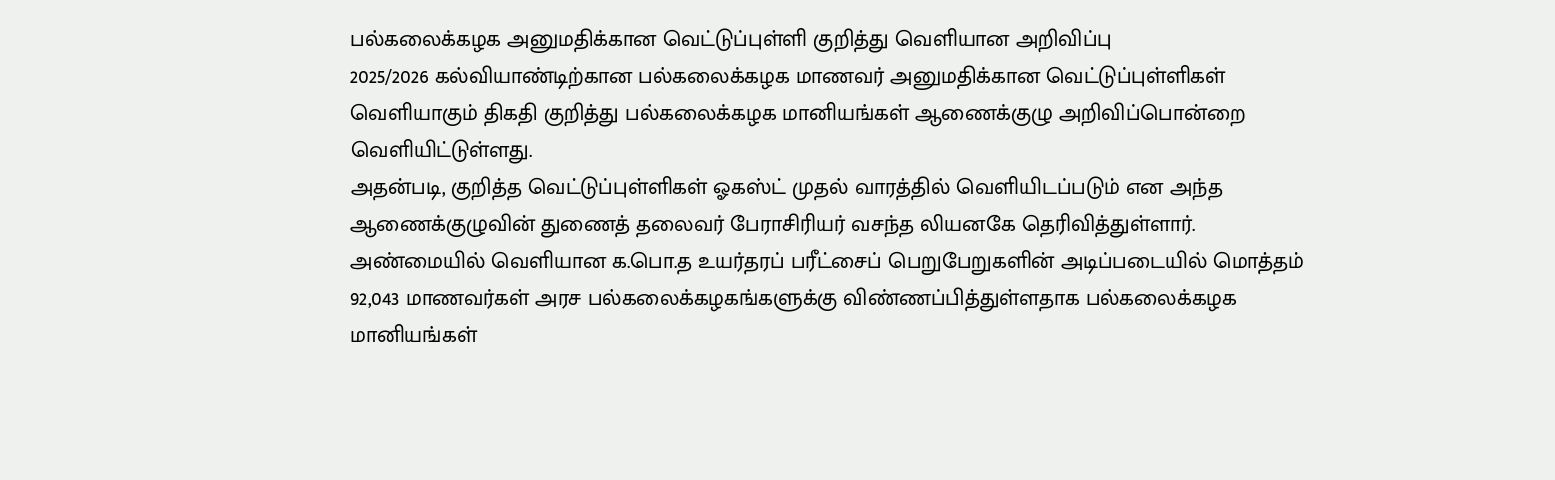பல்கலைக்கழக அனுமதிக்கான வெட்டுப்புள்ளி குறித்து வெளியான அறிவிப்பு
2025/2026 கல்வியாண்டிற்கான பல்கலைக்கழக மாணவர் அனுமதிக்கான வெட்டுப்புள்ளிகள் வெளியாகும் திகதி குறித்து பல்கலைக்கழக மானியங்கள் ஆணைக்குழு அறிவிப்பொன்றை வெளியிட்டுள்ளது.
அதன்படி, குறித்த வெட்டுப்புள்ளிகள் ஓகஸ்ட் முதல் வாரத்தில் வெளியிடப்படும் என அந்த ஆணைக்குழுவின் துணைத் தலைவர் பேராசிரியர் வசந்த லியனகே தெரிவித்துள்ளார்.
அண்மையில் வெளியான க.பொ.த உயர்தரப் பரீட்சைப் பெறுபேறுகளின் அடிப்படையில் மொத்தம் 92,043 மாணவர்கள் அரச பல்கலைக்கழகங்களுக்கு விண்ணப்பித்துள்ளதாக பல்கலைக்கழக மானியங்கள்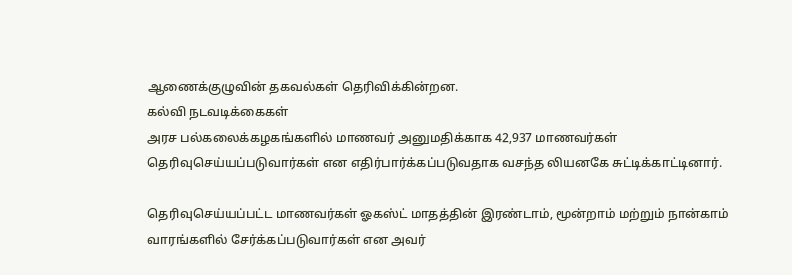ஆணைக்குழுவின் தகவல்கள் தெரிவிக்கின்றன.
கல்வி நடவடிக்கைகள்
அரச பல்கலைக்கழகங்களில் மாணவர் அனுமதிக்காக 42,937 மாணவர்கள் தெரிவுசெய்யப்படுவார்கள் என எதிர்பார்க்கப்படுவதாக வசந்த லியனகே சுட்டிக்காட்டினார்.

தெரிவுசெய்யப்பட்ட மாணவர்கள் ஓகஸ்ட் மாதத்தின் இரண்டாம், மூன்றாம் மற்றும் நான்காம் வாரங்களில் சேர்க்கப்படுவார்கள் என அவர்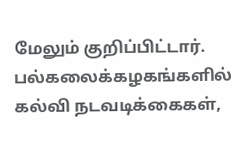மேலும் குறிப்பிட்டார்.
பல்கலைக்கழகங்களில் கல்வி நடவடிக்கைகள்,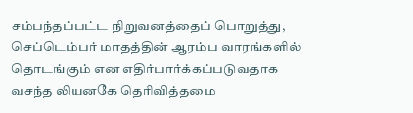சம்பந்தப்பட்ட நிறுவனத்தைப் பொறுத்து, செப்டெம்பர் மாதத்தின் ஆரம்ப வாரங்களில் தொடங்கும் என எதிர்பார்க்கப்படுவதாக வசந்த லியனகே தெரிவித்தமை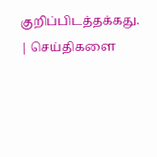குறிப்பிடத்தக்கது.
| செய்திகளை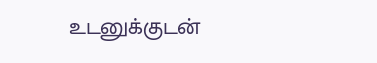உடனுக்குடன்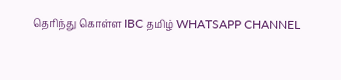தெரிந்து கொள்ள IBC தமிழ் WHATSAPP CHANNEL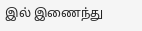இல் இணைந்து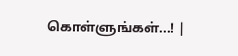கொள்ளுங்கள்...! |